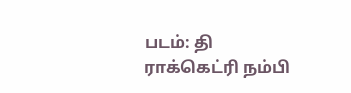படம்: தி ராக்கெட்ரி நம்பி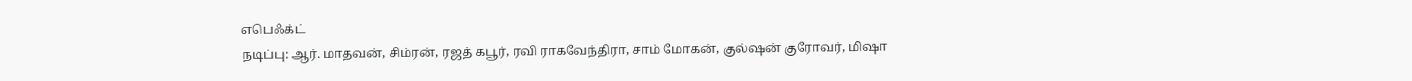எபெஃக்ட்
நடிப்பு: ஆர். மாதவன், சிம்ரன், ரஜத் கபூர், ரவி ராகவேந்திரா, சாம் மோகன், குல்ஷன் குரோவர், மிஷா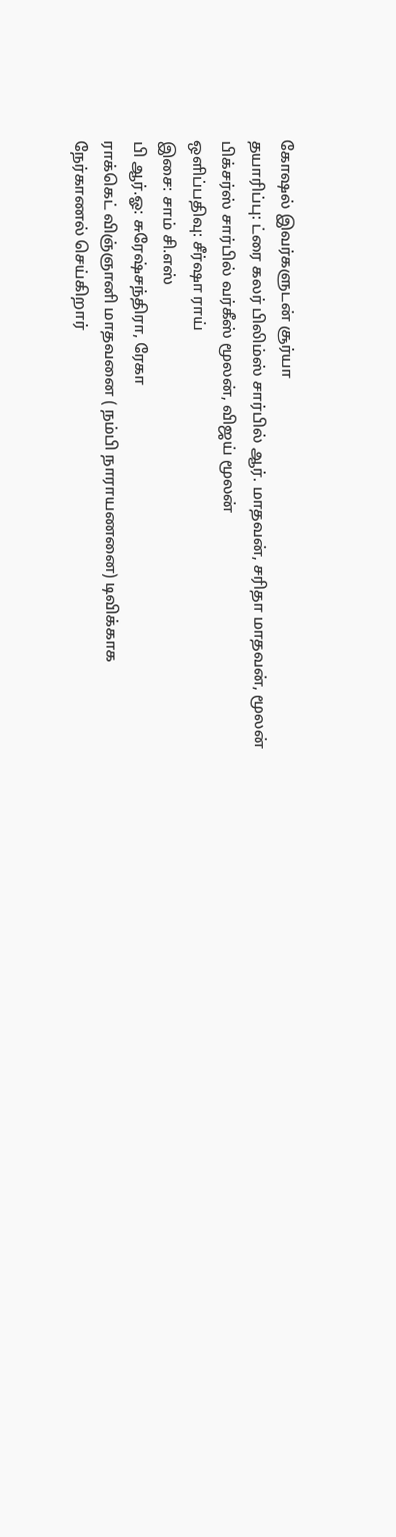கோஷல் இவர்களுடன் சூர்யா
தயாரிப்பு: ட்ரை கலர் பிலிம்ஸ் சார்பில் ஆர். மாதவன், சரிதா மாதவன், மூலன் பிக்சர்ஸ் சார்பில் வர்கீஸ் மூலன், விஜய் மூலன்
ஒளிப்பதிவு: சீர்ஷா ராய்
இசை: சாம் சி.எஸ்
பி ஆர்.ஓ: சுரேஷ்சந்திரா, ரேகா
ராக்கெட் விஞ்ஞானி மாதவனை ( நம்பி நாராயணனை) டிவிக்காக நேர்காணல் செய்கிறார்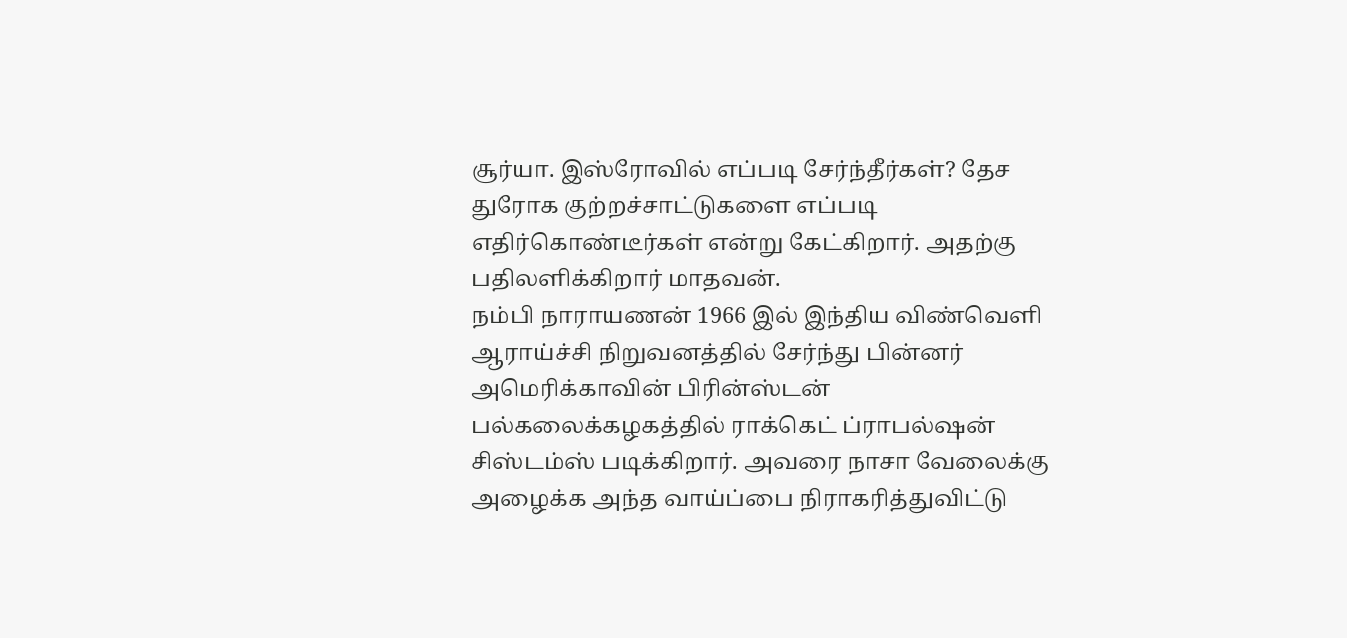சூர்யா. இஸ்ரோவில் எப்படி சேர்ந்தீர்கள்? தேச துரோக குற்றச்சாட்டுகளை எப்படி எதிர்கொண்டீர்கள் என்று கேட்கிறார். அதற்கு பதிலளிக்கிறார் மாதவன்.
நம்பி நாராயணன் 1966 இல் இந்திய விண்வெளி ஆராய்ச்சி நிறுவனத்தில் சேர்ந்து பின்னர் அமெரிக்காவின் பிரின்ஸ்டன் பல்கலைக்கழகத்தில் ராக்கெட் ப்ராபல்ஷன் சிஸ்டம்ஸ் படிக்கிறார். அவரை நாசா வேலைக்கு அழைக்க அந்த வாய்ப்பை நிராகரித்துவிட்டு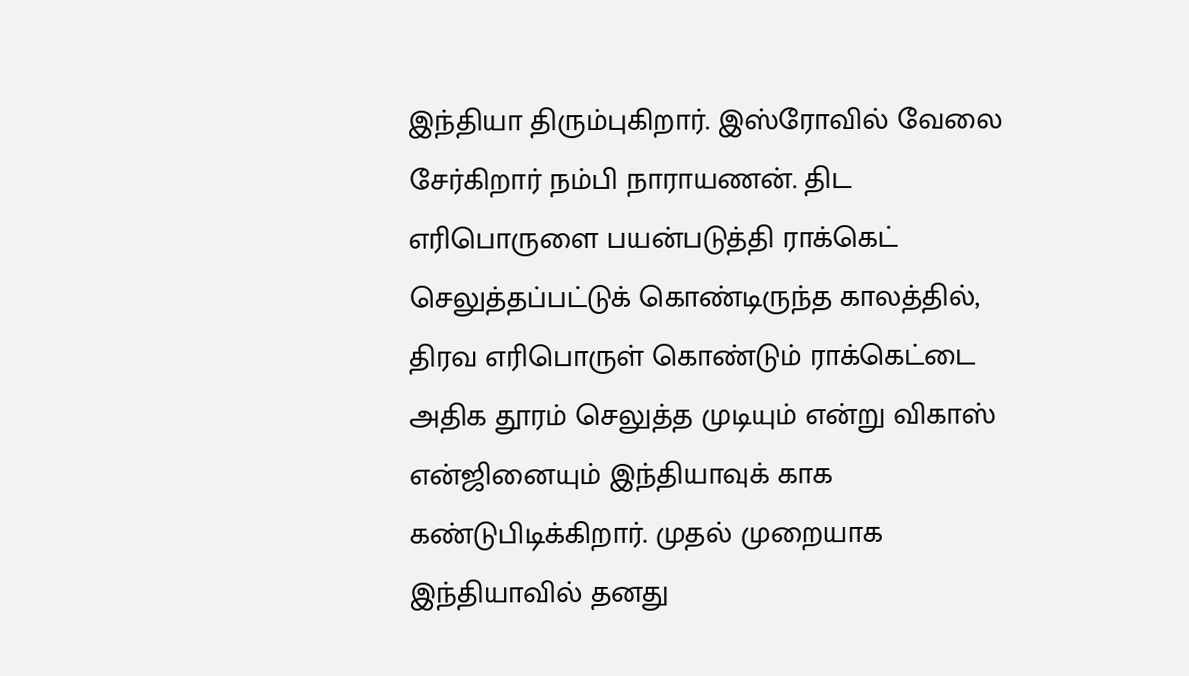இந்தியா திரும்புகிறார். இஸ்ரோவில் வேலை சேர்கிறார் நம்பி நாராயணன். திட எரிபொருளை பயன்படுத்தி ராக்கெட் செலுத்தப்பட்டுக் கொண்டிருந்த காலத்தில், திரவ எரிபொருள் கொண்டும் ராக்கெட்டை அதிக தூரம் செலுத்த முடியும் என்று விகாஸ் என்ஜினையும் இந்தியாவுக் காக கண்டுபிடிக்கிறார். முதல் முறையாக இந்தியாவில் தனது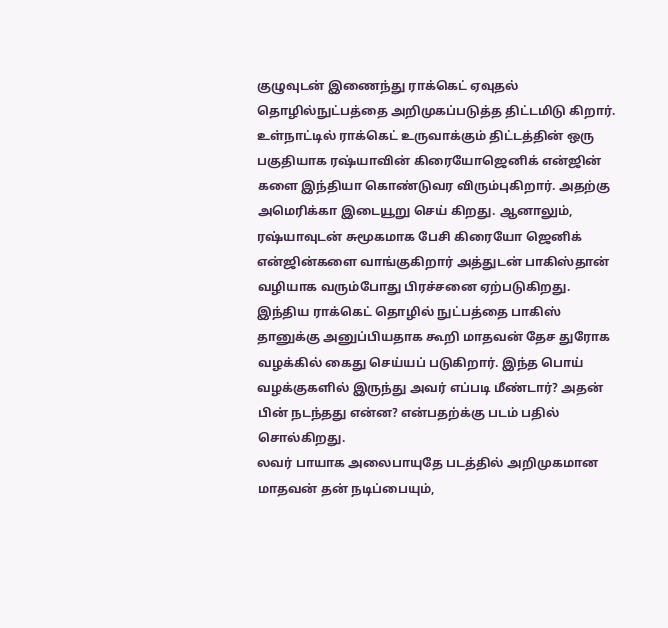குழுவுடன் இணைந்து ராக்கெட் ஏவுதல் தொழில்நுட்பத்தை அறிமுகப்படுத்த திட்டமிடு கிறார். உள்நாட்டில் ராக்கெட் உருவாக்கும் திட்டத்தின் ஒரு பகுதியாக ரஷ்யாவின் கிரையோஜெனிக் என்ஜின் களை இந்தியா கொண்டுவர விரும்புகிறார். அதற்கு அமெரிக்கா இடையூறு செய் கிறது. ஆனாலும், ரஷ்யாவுடன் சுமூகமாக பேசி கிரையோ ஜெனிக் என்ஜின்களை வாங்குகிறார் அத்துடன் பாகிஸ்தான் வழியாக வரும்போது பிரச்சனை ஏற்படுகிறது. இந்திய ராக்கெட் தொழில் நுட்பத்தை பாகிஸ் தானுக்கு அனுப்பியதாக கூறி மாதவன் தேச துரோக வழக்கில் கைது செய்யப் படுகிறார். இந்த பொய் வழக்குகளில் இருந்து அவர் எப்படி மீண்டார்? அதன் பின் நடந்தது என்ன? என்பதற்க்கு படம் பதில் சொல்கிறது.
லவர் பாயாக அலைபாயுதே படத்தில் அறிமுகமான மாதவன் தன் நடிப்பையும்,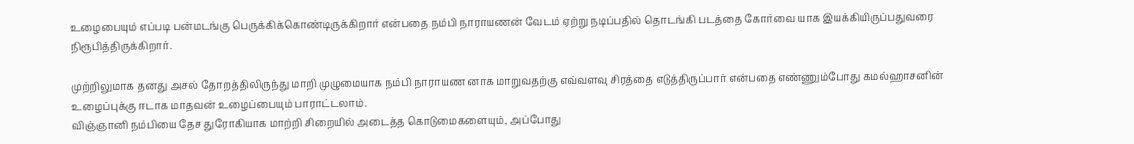உழைபையும் எப்படி பன்மடங்கு பெருக்கிக்கொண்டிருக்கிறார் என்பதை நம்பி நாராயணன் வேடம் ஏற்று நடிப்பதில் தொடங்கி படத்தை கோர்வை யாக இயக்கியிருப்பதுவரை நிரூபித்திருக்கிறார்.

முற்றிலுமாக தனது அசல் தோறத்திலிருந்து மாறி முழுமையாக நம்பி நாராயண னாக மாறுவதற்கு எவ்வளவு சிரத்தை எடுத்திருப்பார் என்பதை எண்ணும்போது கமல்ஹாசனின் உழைப்புக்கு ஈடாக மாதவன் உழைப்பையும் பாராட்டலாம்.
விஞ்ஞானி நம்பியை தேச துரோகியாக மாற்றி சிறையில் அடைத்த கொடுமைகளையும், அப்போது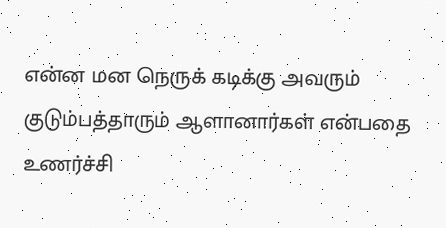என்ன மன நெருக் கடிக்கு அவரும் குடும்பத்தாரும் ஆளானார்கள் என்பதை உணர்ச்சி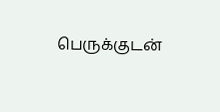பெருக்குடன்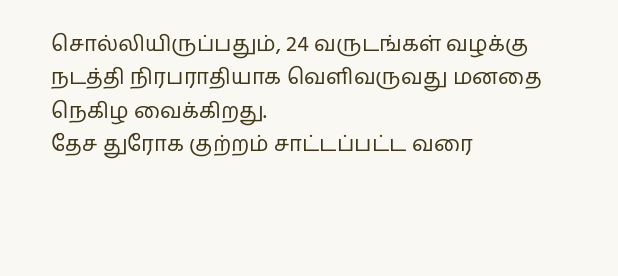சொல்லியிருப்பதும், 24 வருடங்கள் வழக்கு நடத்தி நிரபராதியாக வெளிவருவது மனதை நெகிழ வைக்கிறது.
தேச துரோக குற்றம் சாட்டப்பட்ட வரை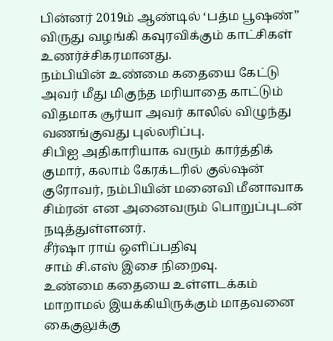பின்னர் 2019ம் ஆண்டில் ‘பத்ம பூஷண்” விருது வழங்கி கவுரவிக்கும் காட்சிகள் உணர்ச்சிகரமானது.
நம்பியின் உண்மை கதையை கேட்டு அவர் மீது மிகுந்த மரியாதை காட்டும் விதமாக சூர்யா அவர் காலில் விழுந்து வணங்குவது புல்லரிப்பு.
சிபிஐ அதிகாரியாக வரும் கார்த்திக் குமார், கலாம் கேரக்டரில் குல்ஷன் குரோவர், நம்பியின் மனைவி மீனாவாக சிம்ரன் என அனைவரும் பொறுப்புடன் நடித்துள்ளனர்.
சீர்ஷா ராய் ஒளிப்பதிவு
சாம் சி.எஸ் இசை நிறைவு.
உண்மை கதையை உள்ளடக்கம் மாறாமல் இயக்கியிருக்கும் மாதவனை கைகுலுக்கு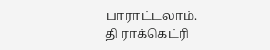பாராட்டலாம்.
தி ராக்கெட்ரி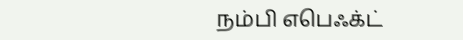நம்பி எபெஃக்ட்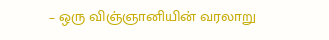– ஒரு விஞ்ஞானியின் வரலாறு